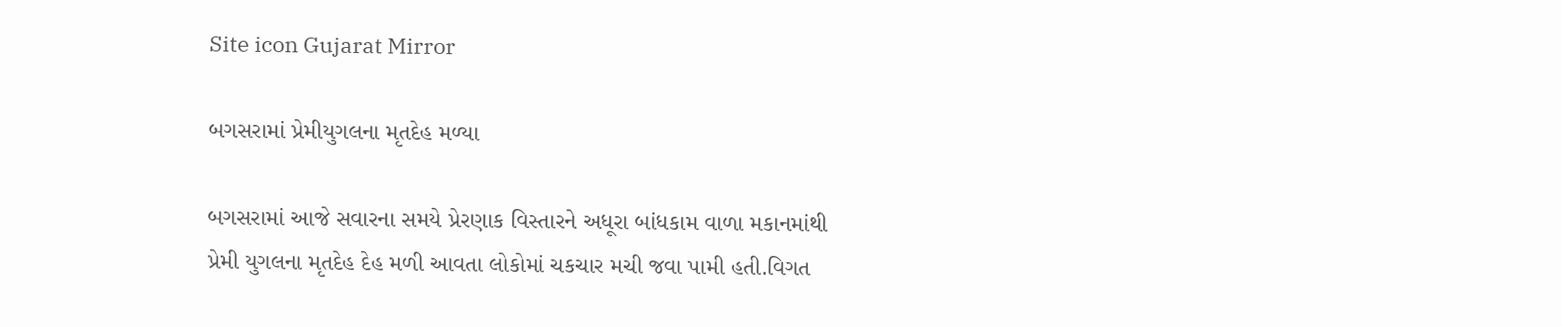Site icon Gujarat Mirror

બગસરામાં પ્રેમીયુગલના મૃતદેહ મળ્યા

બગસરામાં આજે સવારના સમયે પ્રેરણાક વિસ્તારને અધૂરા બાંધકામ વાળા મકાનમાંથી પ્રેમી યુગલના મૃતદેહ દેહ મળી આવતા લોકોમાં ચકચાર મચી જવા પામી હતી.વિગત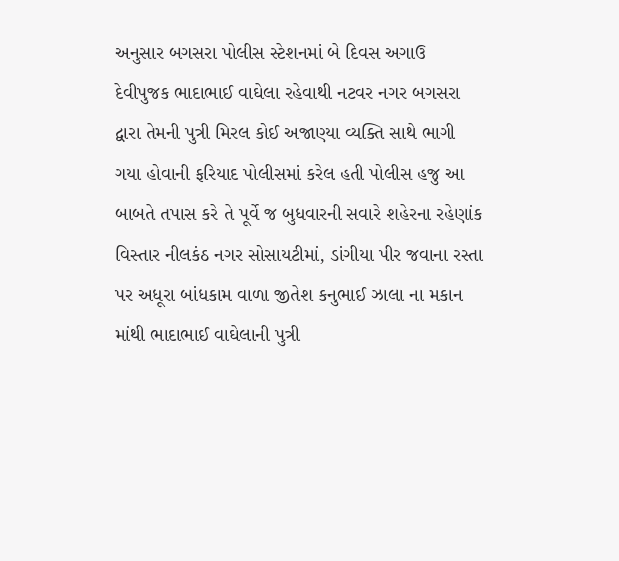અનુસાર બગસરા પોલીસ સ્ટેશનમાં બે દિવસ અગાઉ દેવીપુજક ભાદાભાઈ વાઘેલા રહેવાથી નટવર નગર બગસરા દ્વારા તેમની પુત્રી મિરલ કોઈ અજાણ્યા વ્યક્તિ સાથે ભાગી ગયા હોવાની ફરિયાદ પોલીસમાં કરેલ હતી પોલીસ હજુ આ બાબતે તપાસ કરે તે પૂર્વે જ બુધવારની સવારે શહેરના રહેણાંક વિસ્તાર નીલકંઠ નગર સોસાયટીમાં, ડાંગીયા પીર જવાના રસ્તા પર અધૂરા બાંધકામ વાળા જીતેશ કનુભાઈ ઝાલા ના મકાન માંથી ભાદાભાઈ વાઘેલાની પુત્રી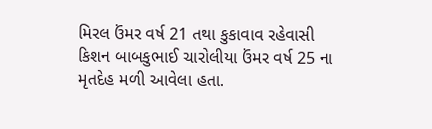મિરલ ઉંમર વર્ષ 21 તથા કુકાવાવ રહેવાસી કિશન બાબકુભાઈ ચારોલીયા ઉંમર વર્ષ 25 ના મૃતદેહ મળી આવેલા હતા.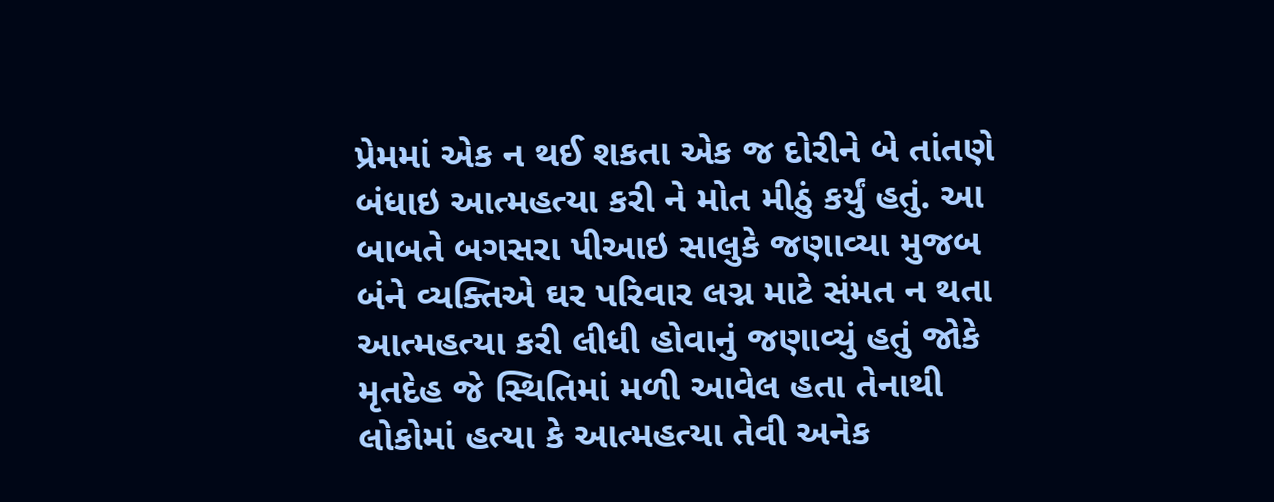પ્રેમમાં એક ન થઈ શકતા એક જ દોરીને બે તાંતણે બંધાઇ આત્મહત્યા કરી ને મોત મીઠું કર્યું હતું. આ બાબતે બગસરા પીઆઇ સાલુકે જણાવ્યા મુજબ બંને વ્યક્તિએ ઘર પરિવાર લગ્ન માટે સંમત ન થતા આત્મહત્યા કરી લીધી હોવાનું જણાવ્યું હતું જોકે મૃતદેહ જે સ્થિતિમાં મળી આવેલ હતા તેનાથી લોકોમાં હત્યા કે આત્મહત્યા તેવી અનેક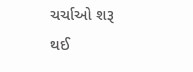ચર્ચાઓ શરૂ થઈ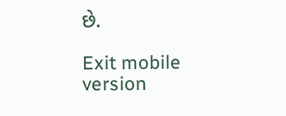છે.

Exit mobile version